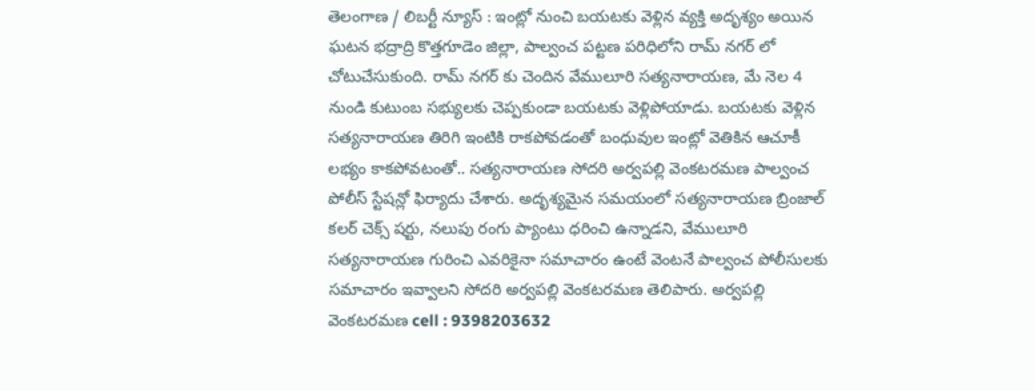తెలంగాణ / లిబర్టీ న్యూస్ : ఇంట్లో నుంచి బయటకు వెళ్లిన వ్యక్తి అదృశ్యం అయిన ఘటన భద్రాద్రి కొత్తగూడెం జిల్లా, పాల్వంచ పట్టణ పరిధిలోని రామ్ నగర్ లో చోటుచేసుకుంది. రామ్ నగర్ కు చెందిన వేములూరి సత్యనారాయణ, మే నెల 4 నుండి కుటుంబ సభ్యులకు చెప్పకుండా బయటకు వెళ్లిపోయాడు. బయటకు వెళ్లిన సత్యనారాయణ తిరిగి ఇంటికి రాకపోవడంతో బంధువుల ఇంట్లో వెతికిన ఆచూకీ లభ్యం కాకపోవటంతో.. సత్యనారాయణ సోదరి అర్వపల్లి వెంకటరమణ పాల్వంచ పోలీస్ స్టేషన్లో ఫిర్యాదు చేశారు. అదృశ్యమైన సమయంలో సత్యనారాయణ బ్రింజాల్ కలర్ చెక్స్ షర్టు, నలుపు రంగు ప్యాంటు ధరించి ఉన్నాడని, వేములూరి సత్యనారాయణ గురించి ఎవరికైనా సమాచారం ఉంటే వెంటనే పాల్వంచ పోలీసులకు సమాచారం ఇవ్వాలని సోదరి అర్వపల్లి వెంకటరమణ తెలిపారు. అర్వపల్లి వెంకటరమణ cell : 9398203632